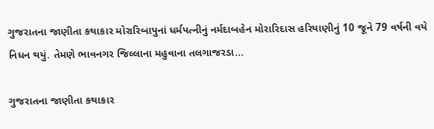ગુજરાતના જાણીતા કથાકાર મોરારિબાપુનાં ધર્મપત્નીનું નર્મદાબહેન મોરારિદાસ હરિયાણીનું 10 જૂને 79 વર્ષની વયે નિધન થયું. તેમણે ભાવનગર જિલ્લાના મહુવાના તલગાજરડા...

ગુજરાતના જાણીતા કથાકાર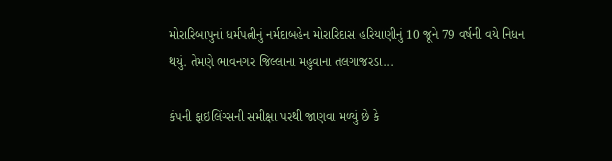મોરારિબાપુનાં ધર્મપત્નીનું નર્મદાબહેન મોરારિદાસ હરિયાણીનું 10 જૂને 79 વર્ષની વયે નિધન થયું. તેમણે ભાવનગર જિલ્લાના મહુવાના તલગાજરડા...

કંપની ફાઇલિંગ્સની સમીક્ષા પરથી જાણવા મળ્યું છે કે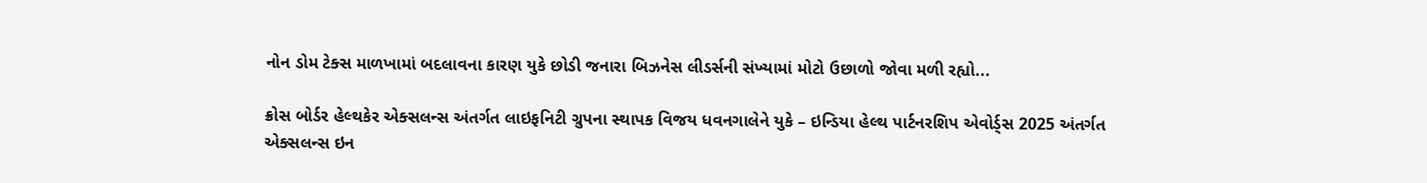નોન ડોમ ટેક્સ માળખામાં બદલાવના કારણ યુકે છોડી જનારા બિઝનેસ લીડર્સની સંખ્યામાં મોટો ઉછાળો જોવા મળી રહ્યો...

ક્રોસ બોર્ડર હેલ્થકેર એક્સલન્સ અંતર્ગત લાઇફનિટી ગ્રુપના સ્થાપક વિજય ધવનગાલેને યુકે – ઇન્ડિયા હેલ્થ પાર્ટનરશિપ એવોર્ડ્સ 2025 અંતર્ગત એક્સલન્સ ઇન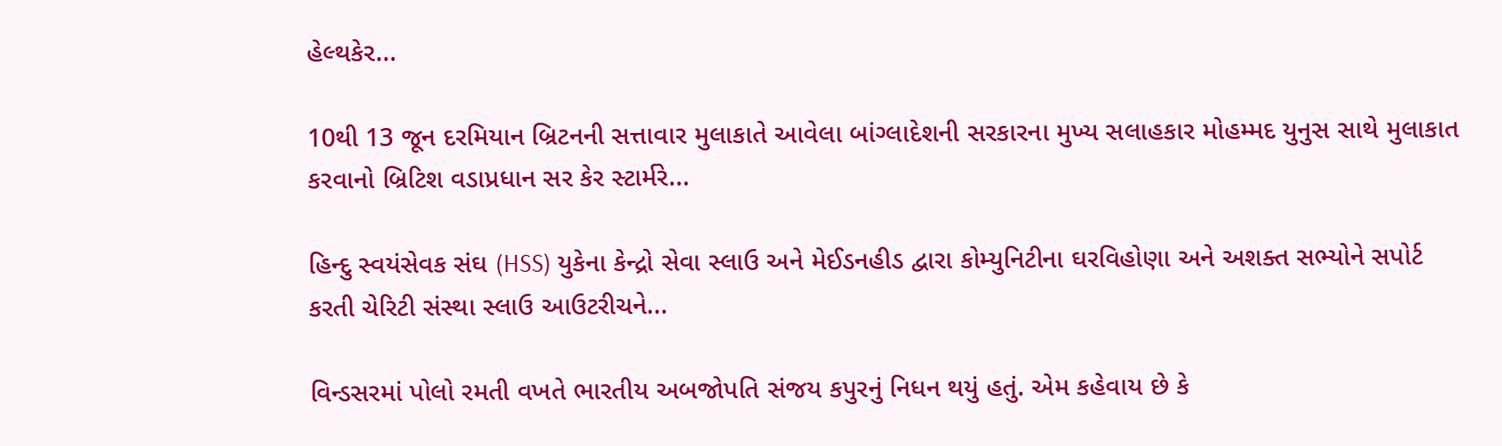હેલ્થકેર...

10થી 13 જૂન દરમિયાન બ્રિટનની સત્તાવાર મુલાકાતે આવેલા બાંગ્લાદેશની સરકારના મુખ્ય સલાહકાર મોહમ્મદ યુનુસ સાથે મુલાકાત કરવાનો બ્રિટિશ વડાપ્રધાન સર કેર સ્ટાર્મરે...

હિન્દુ સ્વયંસેવક સંઘ (HSS) યુકેના કેન્દ્રો સેવા સ્લાઉ અને મેઈડનહીડ દ્વારા કોમ્યુનિટીના ઘરવિહોણા અને અશક્ત સભ્યોને સપોર્ટ કરતી ચેરિટી સંસ્થા સ્લાઉ આઉટરીચને...

વિન્ડસરમાં પોલો રમતી વખતે ભારતીય અબજોપતિ સંજય કપુરનું નિધન થયું હતું. એમ કહેવાય છે કે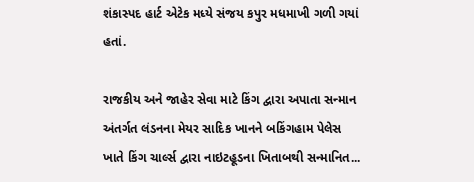શંકાસ્પદ હાર્ટ એટેક મધ્યે સંજય કપુર મધમાખી ગળી ગયાં હતાં.

રાજકીય અને જાહેર સેવા માટે કિંગ દ્વારા અપાતા સન્માન અંતર્ગત લંડનના મેયર સાદિક ખાનને બકિંગહામ પેલેસ ખાતે કિંગ ચાર્લ્સ દ્વારા નાઇટહૂડના ખિતાબથી સન્માનિત...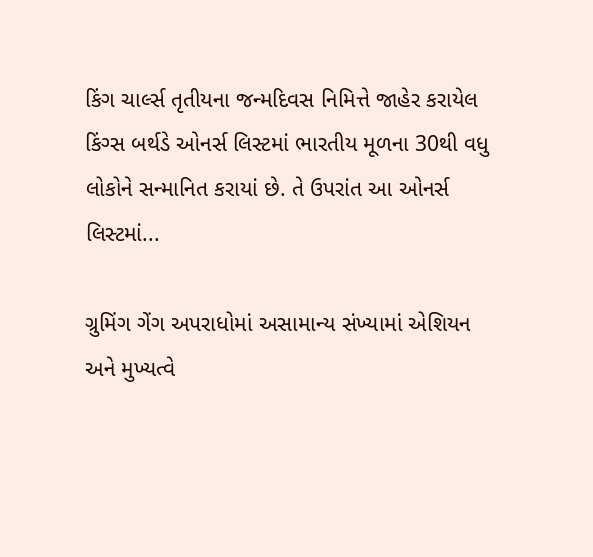કિંગ ચાર્લ્સ તૃતીયના જન્મદિવસ નિમિત્તે જાહેર કરાયેલ કિંગ્સ બર્થડે ઓનર્સ લિસ્ટમાં ભારતીય મૂળના 30થી વધુ લોકોને સન્માનિત કરાયાં છે. તે ઉપરાંત આ ઓનર્સ લિસ્ટમાં...

ગ્રુમિંગ ગેંગ અપરાધોમાં અસામાન્ય સંખ્યામાં એશિયન અને મુખ્યત્વે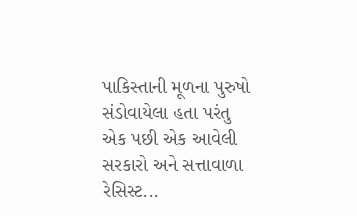પાકિસ્તાની મૂળના પુરુષો સંડોવાયેલા હતા પરંતુ એક પછી એક આવેલી સરકારો અને સત્તાવાળા રેસિસ્ટ...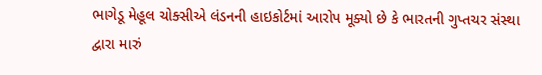ભાગેડૂ મેહૂલ ચોક્સીએ લંડનની હાઇકોર્ટમાં આરોપ મૂક્યો છે કે ભારતની ગુપ્તચર સંસ્થા દ્વારા મારું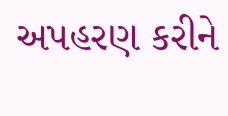અપહરણ કરીને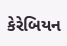કેરેબિયન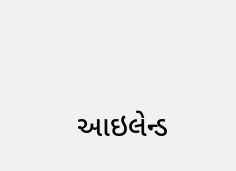આઇલેન્ડ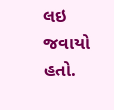લઇ જવાયો હતો.